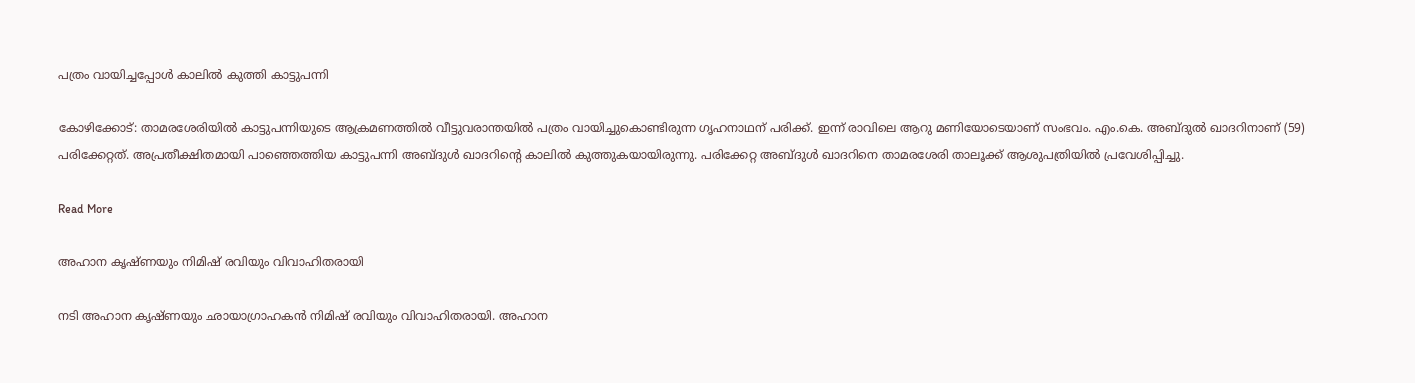പത്രം വായിച്ചപ്പോൾ കാലിൽ കുത്തി കാട്ടുപന്നി

കോഴിക്കോട്: താമരശേരിയിൽ കാട്ടുപന്നിയുടെ ആക്രമണത്തിൽ വീട്ടുവരാന്തയിൽ പത്രം വായിച്ചുകൊണ്ടിരുന്ന ഗൃഹനാഥന് പരിക്ക്. ഇന്ന് രാവിലെ ആറു മണിയോടെയാണ് സംഭവം. എം.കെ. അബ്ദുൽ ഖാദറിനാണ് (59) പരിക്കേറ്റത്. അപ്രതീക്ഷിതമായി പാഞ്ഞെത്തിയ കാട്ടുപന്നി അബ്ദുൾ ഖാദറിന്‍റെ കാലിൽ കുത്തുകയായിരുന്നു. പരിക്കേറ്റ അബ്ദുൾ ഖാദറിനെ താമരശേരി താലൂക്ക് ആശുപത്രിയിൽ പ്രവേശിപ്പിച്ചു.

Read More

അഹാന കൃഷ്ണയും നിമിഷ് രവിയും വിവാഹിതരായി

നടി അഹാന കൃഷ്ണയും ഛായാഗ്രാഹകൻ നിമിഷ് രവിയും വിവാഹിതരായി. അഹാന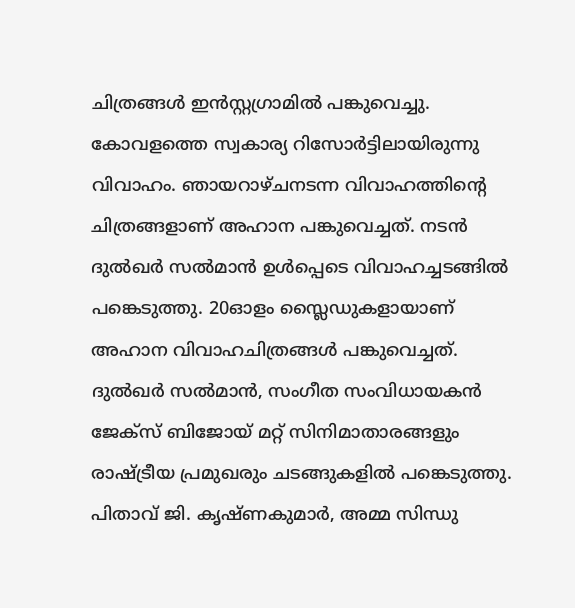ചിത്രങ്ങൾ ഇൻസ്റ്റഗ്രാമിൽ പങ്കുവെച്ചു. കോവളത്തെ സ്വകാര്യ റിസോർട്ടിലായിരുന്നു വിവാഹം. ഞായറാഴ്ചനടന്ന വിവാഹത്തിന്റെ ചിത്രങ്ങളാണ് അഹാന പങ്കുവെച്ചത്. നടൻ ദുൽഖർ സൽമാൻ ഉൾപ്പെടെ വിവാഹച്ചടങ്ങിൽ പങ്കെടുത്തു. 20ഓളം സ്ലൈഡുകളായാണ് അഹാന വിവാഹചിത്രങ്ങൾ പങ്കുവെച്ചത്. ദുൽഖർ സൽമാൻ, സംഗീത സംവിധായകൻ ജേക്‌സ് ബിജോയ് മറ്റ് സിനിമാതാരങ്ങളും രാഷ്ട്രീയ പ്രമുഖരും ചടങ്ങുകളിൽ പങ്കെടുത്തു. പിതാവ് ജി. കൃഷ്ണകുമാർ, അമ്മ സിന്ധു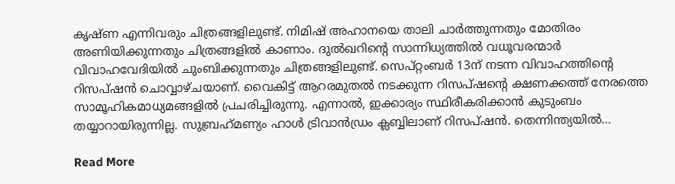കൃഷ്ണ എന്നിവരും ചിത്രങ്ങളിലുണ്ട്. നിമിഷ് അഹാനയെ താലി ചാർത്തുന്നതും മോതിരം അണിയിക്കുന്നതും ചിത്രങ്ങളിൽ കാണാം. ദുൽഖറിന്‍റെ സാന്നിധ്യത്തിൽ വധൂവരന്മാർ വിവാഹവേദിയിൽ ചുംബിക്കുന്നതും ചിത്രങ്ങളിലുണ്ട്. സെപ്റ്റംബർ 13ന് നടന്ന വിവാഹത്തിന്‍റെ റിസപ്ഷൻ ചൊവ്വാഴ്ചയാണ്. വൈകിട്ട് ആറരമുതൽ നടക്കുന്ന റിസപ്ഷന്‍റെ ക്ഷണക്കത്ത് നേരത്തെ സാമൂഹികമാധ്യമങ്ങളിൽ പ്രചരിച്ചിരുന്നു. എന്നാൽ, ഇക്കാര്യം സ്ഥിരീകരിക്കാൻ കുടുംബം തയ്യാറായിരുന്നില്ല. സുബ്രഹ്‌മണ്യം ഹാൾ ട്രിവാൻഡ്രം ക്ലബ്ബിലാണ് റിസപ്ഷൻ. തെന്നിന്ത്യയിൽ…

Read More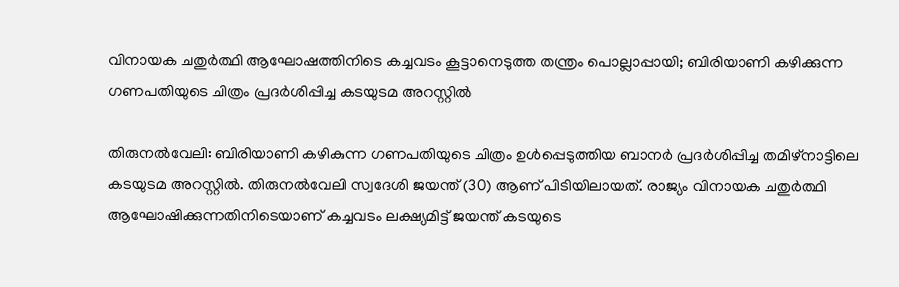വിനായക ചതുര്‍ത്ഥി ആഘോഷത്തിനിടെ കച്ചവടം കൂട്ടാനെടുത്ത തന്ത്രം പൊല്ലാപ്പായി; ബിരിയാണി കഴിക്കുന്ന ഗണപതിയുടെ ചിത്രം പ്രദര്‍ശിപ്പിച്ച കടയുടമ അറസ്റ്റില്‍

തിരുനല്‍വേലി: ബിരിയാണി കഴികുന്ന ഗണപതിയുടെ ചിത്രം ഉള്‍പ്പെടുത്തിയ ബാനര്‍ പ്രദര്‍ശിപ്പിച്ച തമിഴ്‌നാട്ടിലെ കടയുടമ അറസ്റ്റില്‍. തിരുനല്‍വേലി സ്വദേശി ജയന്ത് (30) ആണ് പിടിയിലായത്. രാജ്യം വിനായക ചതുര്‍ത്ഥി ആഘോഷിക്കുന്നതിനിടെയാണ് കച്ചവടം ലക്ഷ്യമിട്ട് ജയന്ത് കടയുടെ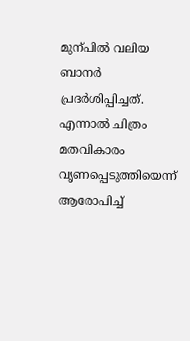മുന്പിൽ വലിയ ബാനർ പ്രദർശിപ്പിച്ചത്. എന്നാൽ ചിത്രം മതവികാരം വൃണപ്പെടുത്തിയെന്ന് ആരോപിച്ച്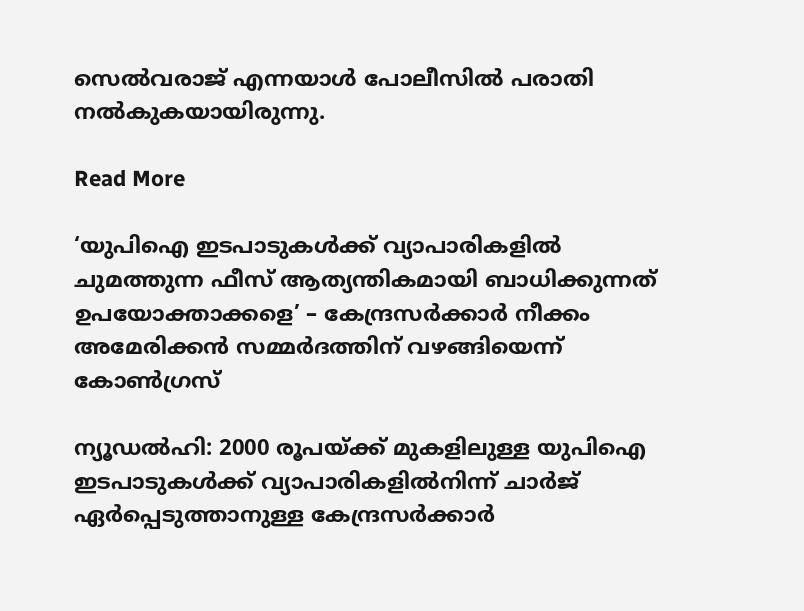സെല്‍വരാജ് എന്നയാള്‍ പോലീസിൽ പരാതി നൽകുകയായിരുന്നു.

Read More

‘യുപിഐ ഇടപാടുകൾക്ക് വ്യാപാരികളിൽ ചുമത്തുന്ന ഫീസ് ആത്യന്തികമായി ബാധിക്കുന്നത് ഉപയോക്താക്കളെ’ – കേന്ദ്രസർക്കാർ നീക്കം അമേരിക്കൻ സമ്മർദത്തിന് വഴങ്ങിയെന്ന് കോൺഗ്രസ്‌

ന്യൂഡൽഹി: 2000 രൂപയ്ക്ക് മുകളിലുള്ള യുപിഐ ഇടപാടുകൾക്ക് വ്യാപാരികളിൽനിന്ന് ചാർജ് ഏർപ്പെടുത്താനുള്ള കേന്ദ്രസർക്കാർ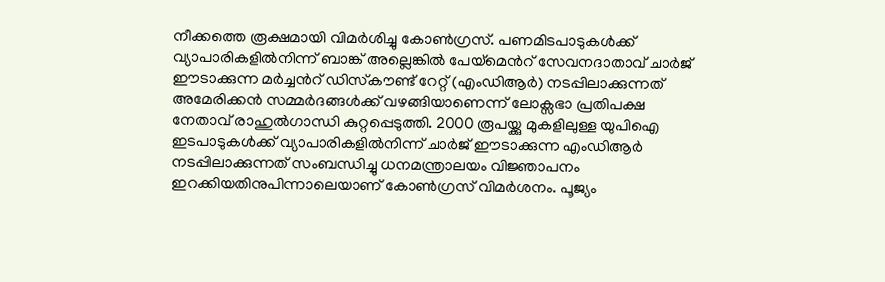നീക്കത്തെ രൂക്ഷമായി വിമർശിച്ചു കോൺഗ്രസ്. പണമിടപാടുകൾക്ക് വ്യാപാരികളിൽനിന്ന് ബാങ്ക് അല്ലെങ്കിൽ പേയ്‌മെന്‍റ് സേവനദാതാവ് ചാർജ് ഈടാക്കുന്ന മർച്ചന്‍റ് ഡിസ്‌കൗണ്ട് റേറ്റ് (എംഡിആർ) നടപ്പിലാക്കുന്നത് അമേരിക്കൻ സമ്മർദങ്ങൾക്ക് വഴങ്ങിയാണെന്ന് ലോക്സഭാ പ്രതിപക്ഷ നേതാവ് രാഹുൽഗാന്ധി കുറ്റപ്പെടുത്തി. 2000 രൂപയ്ക്കു മുകളിലുള്ള യുപിഐ ഇടപാടുകൾക്ക് വ്യാപാരികളിൽനിന്ന് ചാർജ് ഈടാക്കുന്ന എംഡിആർ നടപ്പിലാക്കുന്നത്‌ സംബന്ധിച്ചു ധനമന്ത്രാലയം വിജ്ഞാപനം ഇറക്കിയതിനുപിന്നാലെയാണ് കോൺഗ്രസ് വിമർശനം. പൂജ്യം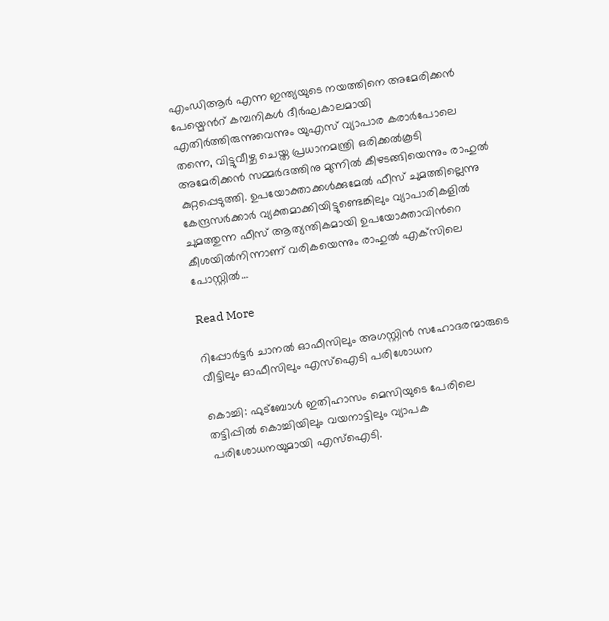എംഡിആർ എന്ന ഇന്ത്യയുടെ നയത്തിനെ അമേരിക്കൻ പേയ്മെന്‍റ് കമ്പനികൾ ദീർഘകാലമായി എതിർത്തിരുന്നുവെന്നും യുഎസ് വ്യാപാര കരാർപോലെ തന്നെ, വിട്ടുവീഴ്ച ചെയ്ത പ്രധാനമന്ത്രി ഒരിക്കൽകൂടി അമേരിക്കൻ സമ്മർദത്തിനു മുന്നിൽ കീഴടങ്ങിയെന്നും രാഹുൽ കുറ്റപ്പെടുത്തി. ഉപയോക്താക്കൾക്കുമേൽ ഫീസ് ചുമത്തില്ലെന്നു കേന്ദ്രസർക്കാർ വ്യക്തമാക്കിയിട്ടുണ്ടെങ്കിലും വ്യാപാരികളിൽ ചുമത്തുന്ന ഫീസ് ആത്യന്തികമായി ഉപയോക്താവിന്‍റെ കീശയിൽനിന്നാണ് വരികയെന്നും രാഹുൽ എക്‌സിലെ പോസ്റ്റിൽ…

Read More

റിപ്പോർട്ടർ ചാനൽ ഓഫീസിലും അഗസ്റ്റിൻ സഹോദരന്മാരുടെ വീട്ടിലും ഓഫീസിലും എസ്ഐടി പരിശോധന

കൊച്ചി: ഫുട്ബോൾ ഇതിഹാസം മെസിയുടെ പേരിലെ തട്ടിപ്പിൽ കൊച്ചിയിലും വയനാട്ടിലും വ്യാപക പരിശോധനയുമായി എസ്ഐടി.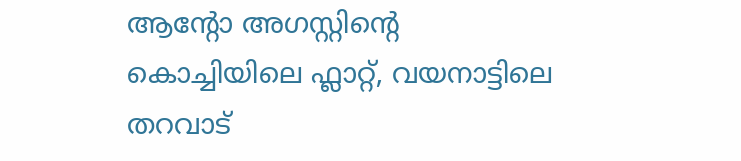ആന്‍റോ അഗസ്റ്റിന്‍റെ കൊച്ചിയിലെ ഫ്ലാറ്റ്, വയനാട്ടിലെ തറവാട്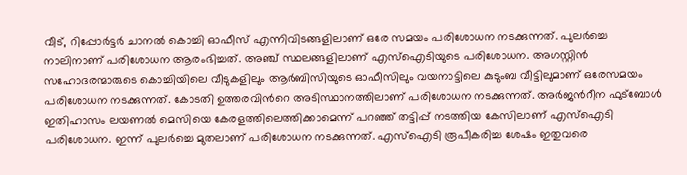വീട്, റിപ്പോർട്ടർ ചാനൽ കൊച്ചി ഓഫീസ് എന്നിവിടങ്ങളിലാണ് ഒരേ സമയം പരിശോധന നടക്കുന്നത്. പുലർച്ചെ നാലിനാണ് പരിശോധന ആരംഭിച്ചത്. അഞ്ച് സ്ഥലങ്ങളിലാണ് എസ്ഐടിയുടെ പരിശോധന. അഗസ്റ്റിൻ സഹോദരന്മാരുടെ കൊച്ചിയിലെ വീടുകളിലും ആർബിസിയുടെ ഓഫീസിലും വയനാട്ടിലെ കുടുംബ വീട്ടിലുമാണ് ഒരേസമയം പരിശോധന നടക്കുന്നത്. കോടതി ഉത്തരവിന്‍റെ അടിസ്ഥാനത്തിലാണ് പരിശോധന നടക്കുന്നത്. അർജന്‍റീന ഫുട്ബോൾ ഇതിഹാസം ലയണൽ മെസിയെ കേരളത്തിലെത്തിക്കാമെന്ന് പറഞ്ഞ് തട്ടിപ്പ് നടത്തിയ കേസിലാണ് എസ്ഐടി പരിശോധന. ഇന്ന് പുലർച്ചെ മുതലാണ് പരിശോധന നടക്കുന്നത്. എസ്ഐടി രൂപീകരിച്ച ശേഷം ഇതുവരെ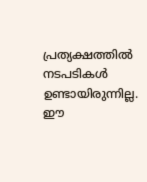പ്രത്യക്ഷത്തിൽ നടപടികൾ ഉണ്ടായിരുന്നില്ല. ഈ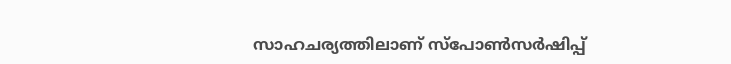സാഹചര്യത്തിലാണ് സ്‌പോൺസർഷിപ്പ്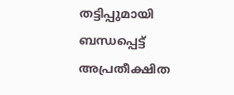തട്ടിപ്പുമായി ബന്ധപ്പെട്ട് അപ്രതീക്ഷിത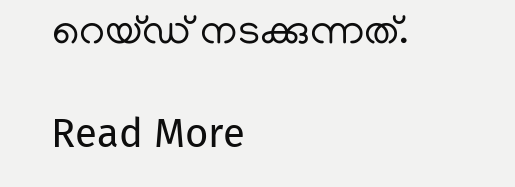റെയ്ഡ് നടക്കുന്നത്.

Read More